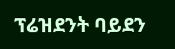ፕሬዝደንት ባይደን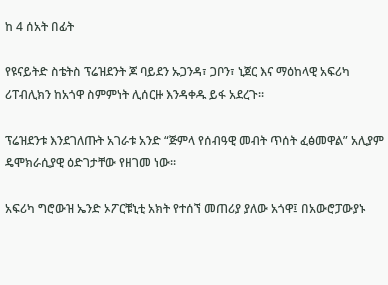ከ 4 ሰአት በፊት

የዩናይትድ ስቴትስ ፕሬዝደንት ጆ ባይደን ኡጋንዳ፣ ጋቦን፣ ኒጀር እና ማዕከላዊ አፍሪካ ሪፐብሊክን ከአጎዋ ስምምነት ሊሰርዙ እንዳቀዱ ይፋ አደረጉ።

ፕሬዝደንቱ እንደገለጡት አገራቱ አንድ “ጅምላ የሰብዓዊ መብት ጥሰት ፈፅመዋል” አሊያም ዴሞክራሲያዊ ዕድገታቸው የዘገመ ነው።

አፍሪካ ግሮውዝ ኤንድ ኦፖርቹኒቲ አክት የተሰኘ መጠሪያ ያለው አጎዋ፤ በአውሮፓውያኑ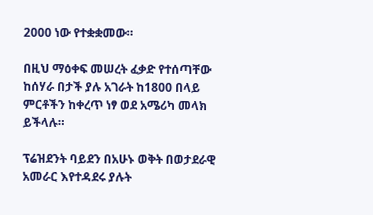2000 ነው የተቋቋመው።

በዚህ ማዕቀፍ መሠረት ፈቃድ የተሰጣቸው ከሰሃራ በታች ያሉ አገራት ከ1800 በላይ ምርቶችን ከቀረጥ ነፃ ወደ አሜሪካ መላክ ይችላሉ።

ፕሬዝደንት ባይደን በአሁኑ ወቅት በወታደራዊ አመራር እየተዳደሩ ያሉት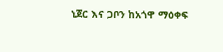ኒጀር እና ጋቦን ከአጎዋ ማዕቀፍ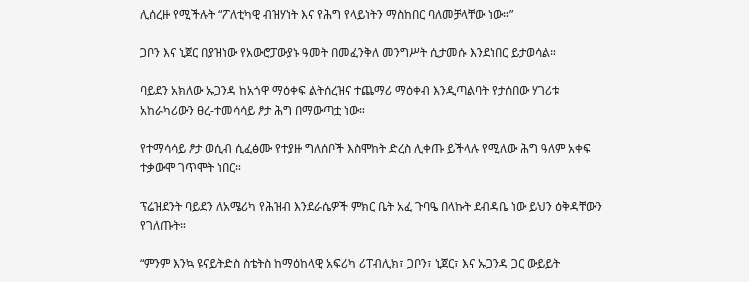ሊሰረዙ የሚችሉት “ፖለቲካዊ ብዝሃነት እና የሕግ የላይነትን ማስከበር ባለመቻላቸው ነው።”

ጋቦን እና ኒጀር በያዝነው የአውሮፓውያኑ ዓመት በመፈንቅለ መንግሥት ሲታመሱ እንደነበር ይታወሳል።

ባይደን አክለው ኡጋንዳ ከአጎዋ ማዕቀፍ ልትሰረዝና ተጨማሪ ማዕቀብ እንዲጣልባት የታሰበው ሃገሪቱ አከራካሪውን ፀረ-ተመሳሳይ ፆታ ሕግ በማውጣቷ ነው።

የተማሳሳይ ፆታ ወሲብ ሲፈፅሙ የተያዙ ግለሰቦች እስሞከት ድረስ ሊቀጡ ይችላሉ የሚለው ሕግ ዓለም አቀፍ ተቃውሞ ገጥሞት ነበር።

ፕሬዝደንት ባይደን ለአሜሪካ የሕዝብ እንደራሴዎች ምክር ቤት አፈ ጉባዔ በላኩት ደብዳቤ ነው ይህን ዕቅዳቸውን የገለጡት።

“ምንም እንኳ ዩናይትድስ ስቴትስ ከማዕከላዊ አፍሪካ ሪፐብሊክ፣ ጋቦን፣ ኒጀር፣ እና ኡጋንዳ ጋር ውይይት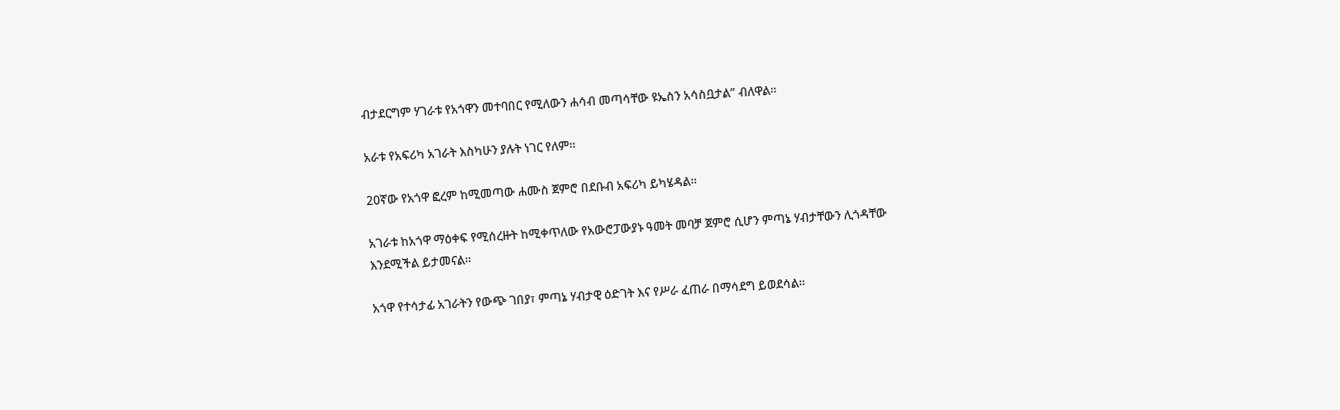ብታደርግም ሃገራቱ የአጎዋን መተባበር የሚለውን ሐሳብ መጣሳቸው ዩኤስን አሳስቧታል” ብለዋል።

አራቱ የአፍሪካ አገራት እስካሁን ያሉት ነገር የለም።

20ኛው የአጎዋ ፎረም ከሚመጣው ሐሙስ ጀምሮ በደቡብ አፍሪካ ይካሄዳል።

አገራቱ ከአጎዋ ማዕቀፍ የሚሰረዙት ከሚቀጥለው የአውሮፓውያኑ ዓመት መባቻ ጀምሮ ሲሆን ምጣኔ ሃብታቸውን ሊጎዳቸው እንደሚችል ይታመናል።

አጎዋ የተሳታፊ አገራትን የውጭ ገበያ፣ ምጣኔ ሃብታዊ ዕድገት እና የሥራ ፈጠራ በማሳደግ ይወደሳል።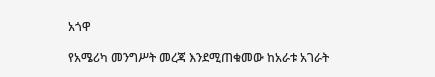አጎዋ

የአሜሪካ መንግሥት መረጃ እንደሚጠቁመው ከአራቱ አገራት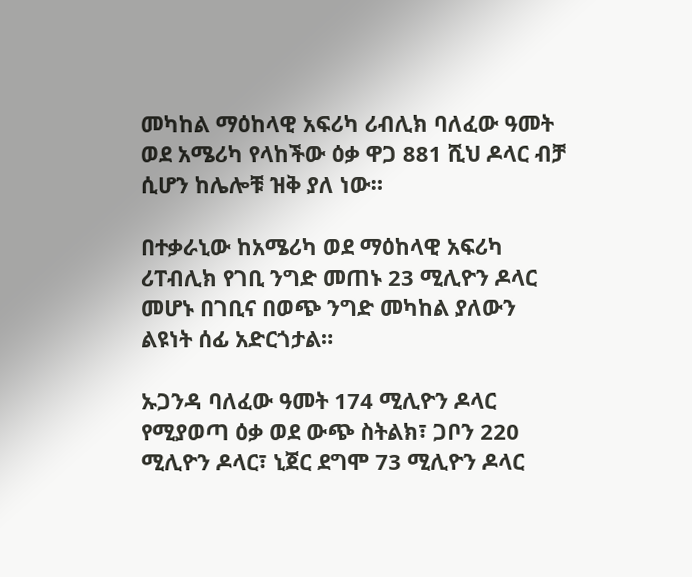መካከል ማዕከላዊ አፍሪካ ሪብሊክ ባለፈው ዓመት ወደ አሜሪካ የላከችው ዕቃ ዋጋ 881 ሺህ ዶላር ብቻ ሲሆን ከሌሎቹ ዝቅ ያለ ነው።

በተቃራኒው ከአሜሪካ ወደ ማዕከላዊ አፍሪካ ሪፐብሊክ የገቢ ንግድ መጠኑ 23 ሚሊዮን ዶላር መሆኑ በገቢና በወጭ ንግድ መካከል ያለውን ልዩነት ሰፊ አድርጎታል።

ኡጋንዳ ባለፈው ዓመት 174 ሚሊዮን ዶላር የሚያወጣ ዕቃ ወደ ውጭ ስትልክ፣ ጋቦን 220 ሚሊዮን ዶላር፣ ኒጀር ደግሞ 73 ሚሊዮን ዶላር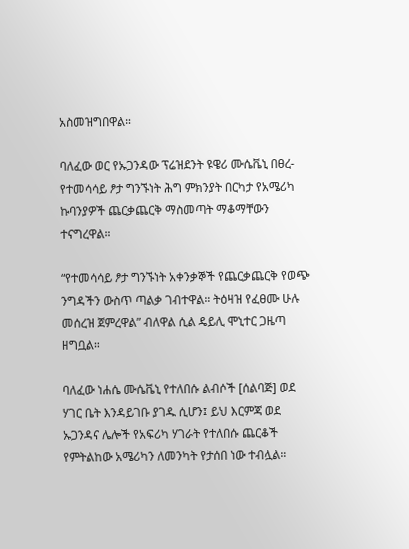አስመዝግበዋል።

ባለፈው ወር የኡጋንዳው ፕሬዝደንት ዩዌሪ ሙሴቬኒ በፀረ-የተመሳሳይ ፆታ ግንኙነት ሕግ ምክንያት በርካታ የአሜሪካ ኩባንያዎች ጨርቃጨርቅ ማስመጣት ማቆማቸውን ተናግረዋል።

“የተመሳሳይ ፆታ ግንኙነት አቀንቃኞች የጨርቃጨርቅ የወጭ ንግዳችን ውስጥ ጣልቃ ገብተዋል። ትዕዛዝ የፈፀሙ ሁሉ መሰረዝ ጀምረዋል” ብለዋል ሲል ዴይሊ ሞኒተር ጋዜጣ ዘግቧል።

ባለፈው ነሐሴ ሙሴቬኒ የተለበሱ ልብሶች [ሰልባጅ] ወደ ሃገር ቤት እንዳይገቡ ያገዱ ሲሆን፤ ይህ እርምጃ ወደ ኡጋንዳና ሌሎች የአፍሪካ ሃገራት የተለበሱ ጨርቆች የምትልከው አሜሪካን ለመንካት የታሰበ ነው ተብሏል።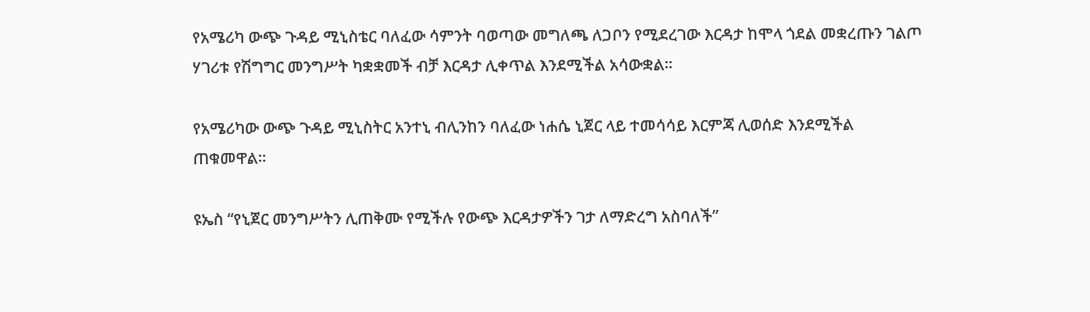የአሜሪካ ውጭ ጉዳይ ሚኒስቴር ባለፈው ሳምንት ባወጣው መግለጫ ለጋቦን የሚደረገው እርዳታ ከሞላ ጎደል መቋረጡን ገልጦ ሃገሪቱ የሽግግር መንግሥት ካቋቋመች ብቻ እርዳታ ሊቀጥል እንደሚችል አሳውቋል።

የአሜሪካው ውጭ ጉዳይ ሚኒስትር አንተኒ ብሊንከን ባለፈው ነሐሴ ኒጀር ላይ ተመሳሳይ እርምጃ ሊወሰድ እንደሚችል ጠቁመዋል።

ዩኤስ “የኒጀር መንግሥትን ሊጠቅሙ የሚችሉ የውጭ እርዳታዎችን ገታ ለማድረግ አስባለች”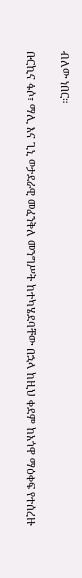ብለው ነበር።

ቡርኪና ፋሶ፣ ማሊ እና ጊኒ ወታደራዊ መፈንቅለ መንግሥት ከተካሄደባቸው በኋላ ከዚህ ቀደም ከአጎዋ ማዕቀፍ የተሰረዙ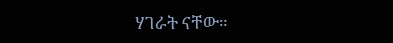ሃገራት ናቸው።